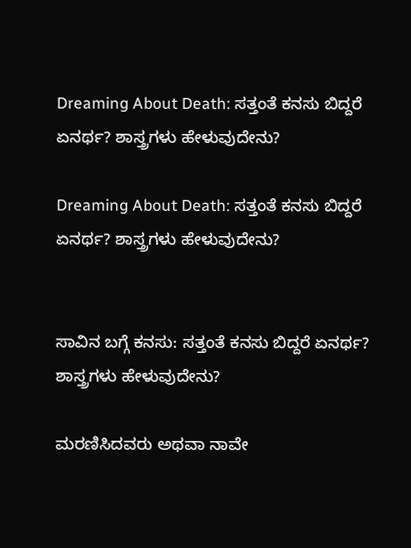Dreaming About Death: ಸತ್ತಂತೆ ಕನಸು ಬಿದ್ದರೆ ಏನರ್ಥ? ಶಾಸ್ತ್ರಗಳು ಹೇಳುವುದೇನು?

Dreaming About Death: ಸತ್ತಂತೆ ಕನಸು ಬಿದ್ದರೆ ಏನರ್ಥ? ಶಾಸ್ತ್ರಗಳು ಹೇಳುವುದೇನು?


ಸಾವಿನ ಬಗ್ಗೆ ಕನಸು: ಸತ್ತಂತೆ ಕನಸು ಬಿದ್ದರೆ ಏನರ್ಥ? ಶಾಸ್ತ್ರಗಳು ಹೇಳುವುದೇನು?

ಮರಣಿಸಿದವರು ಅಥವಾ ನಾವೇ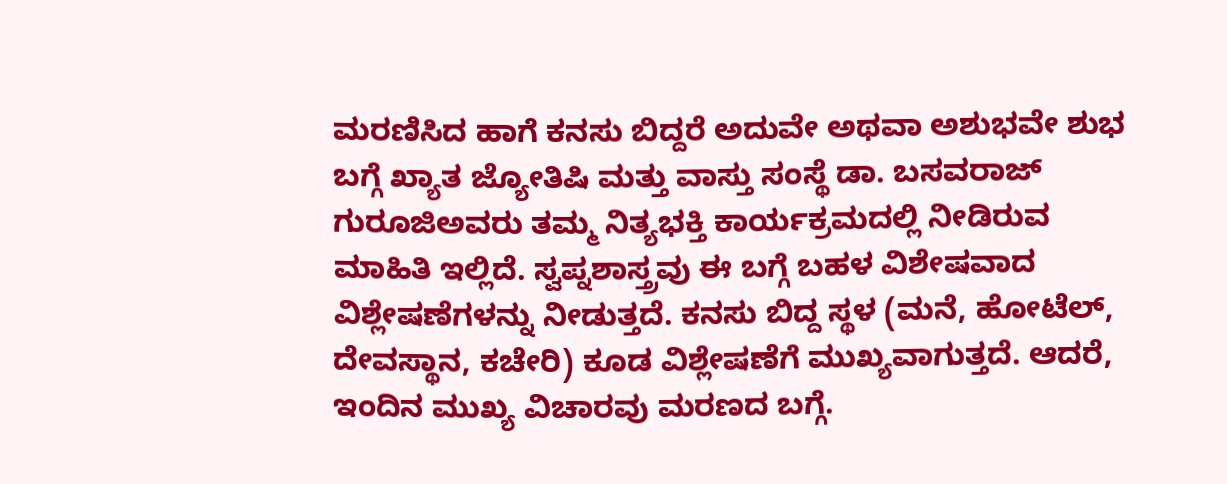ಮರಣಿಸಿದ ಹಾಗೆ ಕನಸು ಬಿದ್ದರೆ ಅದುವೇ ಅಥವಾ ಅಶುಭವೇ ಶುಭ ಬಗ್ಗೆ ಖ್ಯಾತ ಜ್ಯೋತಿಷಿ ಮತ್ತು ವಾಸ್ತು ಸಂಸ್ಥೆ ಡಾ. ಬಸವರಾಜ್ ಗುರೂಜಿಅವರು ತಮ್ಮ ನಿತ್ಯಭಕ್ತಿ ಕಾರ್ಯಕ್ರಮದಲ್ಲಿ ನೀಡಿರುವ ಮಾಹಿತಿ ಇಲ್ಲಿದೆ. ಸ್ವಪ್ನಶಾಸ್ತ್ರವು ಈ ಬಗ್ಗೆ ಬಹಳ ವಿಶೇಷವಾದ ವಿಶ್ಲೇಷಣೆಗಳನ್ನು ನೀಡುತ್ತದೆ. ಕನಸು ಬಿದ್ದ ಸ್ಥಳ (ಮನೆ, ಹೋಟೆಲ್, ದೇವಸ್ಥಾನ, ಕಚೇರಿ) ಕೂಡ ವಿಶ್ಲೇಷಣೆಗೆ ಮುಖ್ಯವಾಗುತ್ತದೆ. ಆದರೆ, ಇಂದಿನ ಮುಖ್ಯ ವಿಚಾರವು ಮರಣದ ಬಗ್ಗೆ.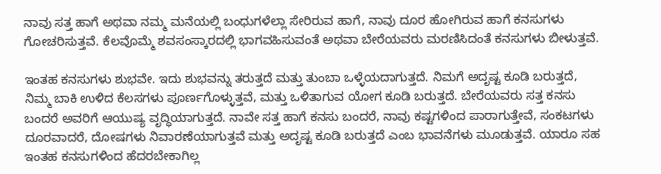ನಾವು ಸತ್ತ ಹಾಗೆ ಅಥವಾ ನಮ್ಮ ಮನೆಯಲ್ಲಿ ಬಂಧುಗಳೆಲ್ಲಾ ಸೇರಿರುವ ಹಾಗೆ, ನಾವು ದೂರ ಹೋಗಿರುವ ಹಾಗೆ ಕನಸುಗಳು ಗೋಚರಿಸುತ್ತವೆ. ಕೆಲವೊಮ್ಮೆ ಶವಸಂಸ್ಕಾರದಲ್ಲಿ ಭಾಗವಹಿಸುವಂತೆ ಅಥವಾ ಬೇರೆಯವರು ಮರಣಿಸಿದಂತೆ ಕನಸುಗಳು ಬೀಳುತ್ತವೆ.

ಇಂತಹ ಕನಸುಗಳು ಶುಭವೇ. ಇದು ಶುಭವನ್ನು ತರುತ್ತದೆ ಮತ್ತು ತುಂಬಾ ಒಳ್ಳೆಯದಾಗುತ್ತದೆ. ನಿಮಗೆ ಅದೃಷ್ಟ ಕೂಡಿ ಬರುತ್ತದೆ, ನಿಮ್ಮ ಬಾಕಿ ಉಳಿದ ಕೆಲಸಗಳು ಪೂರ್ಣಗೊಳ್ಳುತ್ತವೆ, ಮತ್ತು ಒಳಿತಾಗುವ ಯೋಗ ಕೂಡಿ ಬರುತ್ತದೆ. ಬೇರೆಯವರು ಸತ್ತ ಕನಸು ಬಂದರೆ ಅವರಿಗೆ ಆಯುಷ್ಯ ವೃದ್ಧಿಯಾಗುತ್ತದೆ. ನಾವೇ ಸತ್ತ ಹಾಗೆ ಕನಸು ಬಂದರೆ, ನಾವು ಕಷ್ಟಗಳಿಂದ ಪಾರಾಗುತ್ತೇವೆ, ಸಂಕಟಗಳು ದೂರವಾದರೆ, ದೋಷಗಳು ನಿವಾರಣೆಯಾಗುತ್ತವೆ ಮತ್ತು ಅದೃಷ್ಟ ಕೂಡಿ ಬರುತ್ತದೆ ಎಂಬ ಭಾವನೆಗಳು ಮೂಡುತ್ತವೆ. ಯಾರೂ ಸಹ ಇಂತಹ ಕನಸುಗಳಿಂದ ಹೆದರಬೇಕಾಗಿಲ್ಲ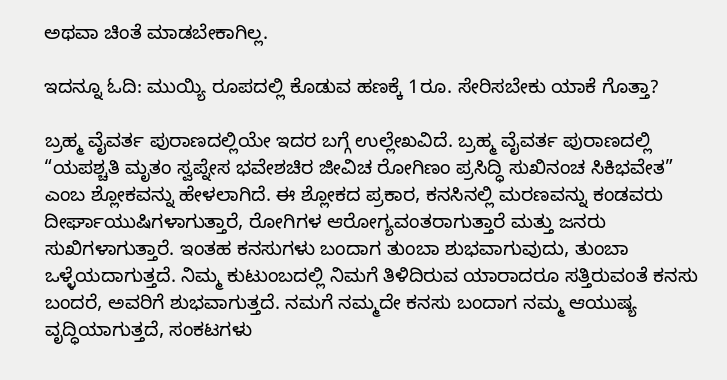ಅಥವಾ ಚಿಂತೆ ಮಾಡಬೇಕಾಗಿಲ್ಲ.

ಇದನ್ನೂ ಓದಿ: ಮುಯ್ಯಿ ರೂಪದಲ್ಲಿ ಕೊಡುವ ಹಣಕ್ಕೆ 1ರೂ. ಸೇರಿಸಬೇಕು ಯಾಕೆ ಗೊತ್ತಾ?

ಬ್ರಹ್ಮ ವೈವರ್ತ ಪುರಾಣದಲ್ಲಿಯೇ ಇದರ ಬಗ್ಗೆ ಉಲ್ಲೇಖವಿದೆ. ಬ್ರಹ್ಮ ವೈವರ್ತ ಪುರಾಣದಲ್ಲಿ “ಯಪಶ್ಚತಿ ಮೃತಂ ಸ್ವಪ್ನೇಸ ಭವೇಶಚಿರ ಜೀವಿಚ ರೋಗಿಣಂ ಪ್ರಸಿದ್ಧಿ ಸುಖಿನಂಚ ಸಿಕಿಭವೇತ” ಎಂಬ ಶ್ಲೋಕವನ್ನು ಹೇಳಲಾಗಿದೆ. ಈ ಶ್ಲೋಕದ ಪ್ರಕಾರ, ಕನಸಿನಲ್ಲಿ ಮರಣವನ್ನು ಕಂಡವರು ದೀರ್ಘಾಯುಷಿಗಳಾಗುತ್ತಾರೆ, ರೋಗಿಗಳ ಆರೋಗ್ಯವಂತರಾಗುತ್ತಾರೆ ಮತ್ತು ಜನರು ಸುಖಿಗಳಾಗುತ್ತಾರೆ. ಇಂತಹ ಕನಸುಗಳು ಬಂದಾಗ ತುಂಬಾ ಶುಭವಾಗುವುದು, ತುಂಬಾ ಒಳ್ಳೆಯದಾಗುತ್ತದೆ. ನಿಮ್ಮ ಕುಟುಂಬದಲ್ಲಿ ನಿಮಗೆ ತಿಳಿದಿರುವ ಯಾರಾದರೂ ಸತ್ತಿರುವಂತೆ ಕನಸು ಬಂದರೆ, ಅವರಿಗೆ ಶುಭವಾಗುತ್ತದೆ. ನಮಗೆ ನಮ್ಮದೇ ಕನಸು ಬಂದಾಗ ನಮ್ಮ ಆಯುಷ್ಯ ವೃದ್ಧಿಯಾಗುತ್ತದೆ, ಸಂಕಟಗಳು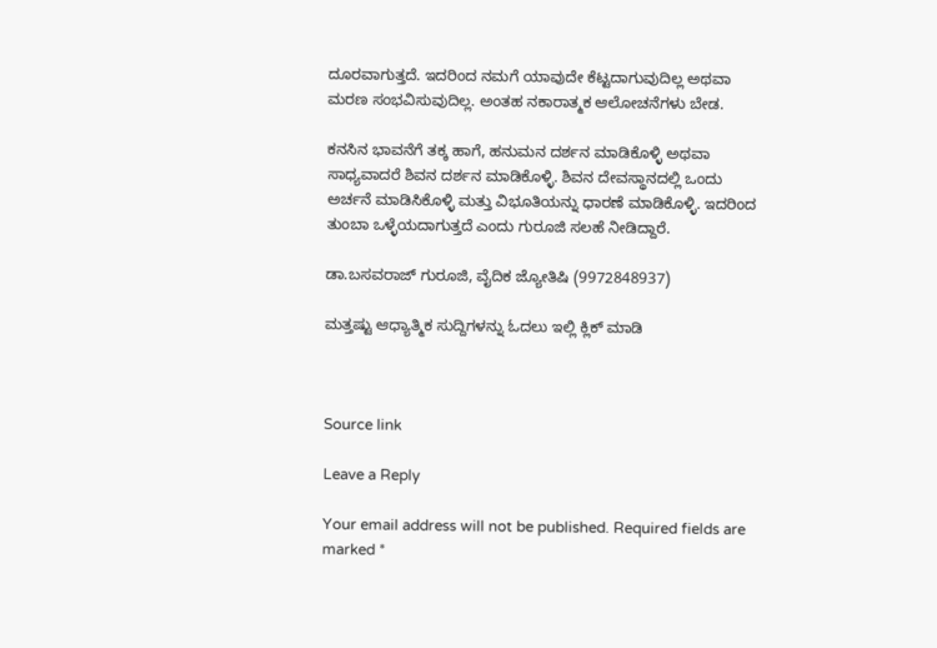ದೂರವಾಗುತ್ತದೆ. ಇದರಿಂದ ನಮಗೆ ಯಾವುದೇ ಕೆಟ್ಟದಾಗುವುದಿಲ್ಲ ಅಥವಾ ಮರಣ ಸಂಭವಿಸುವುದಿಲ್ಲ. ಅಂತಹ ನಕಾರಾತ್ಮಕ ಆಲೋಚನೆಗಳು ಬೇಡ.

ಕನಸಿನ ಭಾವನೆಗೆ ತಕ್ಕ ಹಾಗೆ, ಹನುಮನ ದರ್ಶನ ಮಾಡಿಕೊಳ್ಳಿ ಅಥವಾ ಸಾಧ್ಯವಾದರೆ ಶಿವನ ದರ್ಶನ ಮಾಡಿಕೊಳ್ಳಿ. ಶಿವನ ದೇವಸ್ಥಾನದಲ್ಲಿ ಒಂದು ಅರ್ಚನೆ ಮಾಡಿಸಿಕೊಳ್ಳಿ ಮತ್ತು ವಿಭೂತಿಯನ್ನು ಧಾರಣೆ ಮಾಡಿಕೊಳ್ಳಿ. ಇದರಿಂದ ತುಂಬಾ ಒಳ್ಳೆಯದಾಗುತ್ತದೆ ಎಂದು ಗುರೂಜಿ ಸಲಹೆ ನೀಡಿದ್ದಾರೆ.

ಡಾ.ಬಸವರಾಜ್ ಗುರೂಜಿ, ವೈದಿಕ ಜ್ಯೋತಿಷಿ (9972848937)

ಮತ್ತಷ್ಟು ಆಧ್ಯಾತ್ಮಿಕ ಸುದ್ದಿಗಳನ್ನು ಓದಲು ಇಲ್ಲಿ ಕ್ಲಿಕ್ ಮಾಡಿ



Source link

Leave a Reply

Your email address will not be published. Required fields are marked *